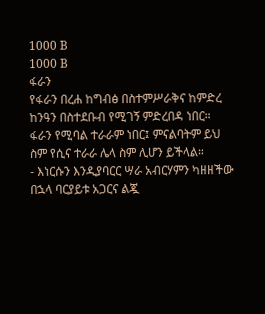1000 B
1000 B
ፋራን
የፋራን በረሐ ከግብፅ በስተምሥራቅና ከምድረ ከንዓን በስተደቡብ የሚገኝ ምድረበዳ ነበር። ፋራን የሚባል ተራራም ነበር፤ ምናልባትም ይህ ስም የሲና ተራራ ሌላ ስም ሊሆን ይችላል።
- እነርሱን እንዲያባርር ሣራ አብርሃምን ካዘዘችው በኋላ ባርያይቱ አጋርና ልጇ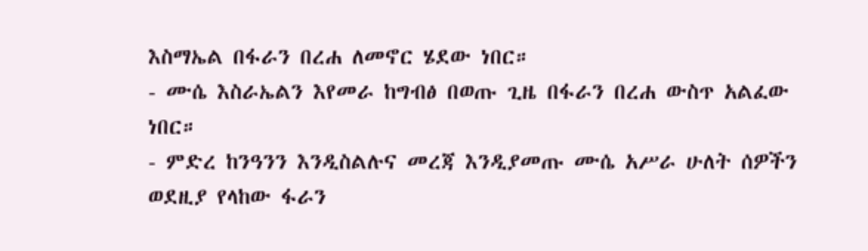እስማኤል በፋራን በረሐ ለመኖር ሄደው ነበር።
- ሙሴ እስራኤልን እየመራ ከግብፅ በወጡ ጊዜ በፋራን በረሐ ውስጥ አልፈው ነበር።
- ምድረ ከንዓንን እንዲስልሉና መረጃ እንዲያመጡ ሙሴ አሥራ ሁለት ሰዎችን ወደዚያ የላከው ፋራን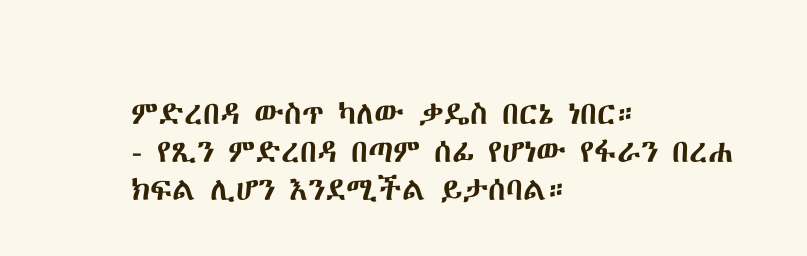ምድረበዳ ውስጥ ካለው ቃዴስ በርኔ ነበር።
- የጺን ምድረበዳ በጣም ሰፊ የሆነው የፋራን በረሐ ክፍል ሊሆን እንደሚችል ይታሰባል።